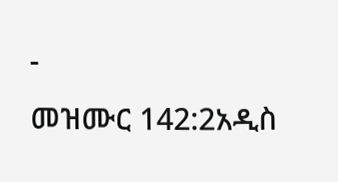-
መዝሙር 142:2አዲስ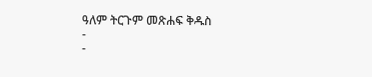ዓለም ትርጉም መጽሐፍ ቅዱስ
-
-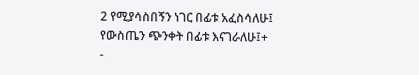2 የሚያሳስበኝን ነገር በፊቱ አፈስሳለሁ፤
የውስጤን ጭንቀት በፊቱ እናገራለሁ፤+
-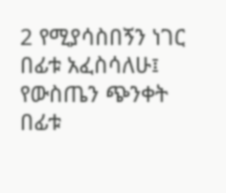2 የሚያሳስበኝን ነገር በፊቱ አፈስሳለሁ፤
የውስጤን ጭንቀት በፊቱ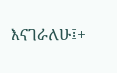እናገራለሁ፤+